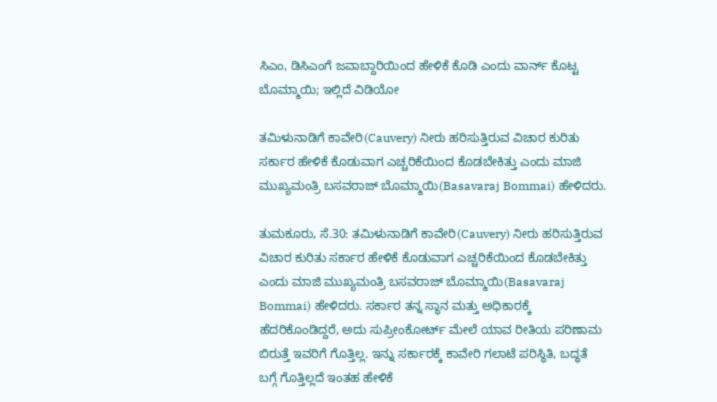ಸಿಎಂ, ಡಿಸಿಎಂಗೆ ಜವಾಬ್ದಾರಿಯಿಂದ ಹೇಳಿಕೆ ಕೊಡಿ ಎಂದು ವಾರ್ನ್ ಕೊಟ್ಟ ಬೊಮ್ಮಾಯಿ; ಇಲ್ಲಿದೆ ವಿಡಿಯೋ

ತಮಿಳುನಾಡಿಗೆ ಕಾವೇರಿ(Cauvery) ನೀರು ಹರಿಸುತ್ತಿರುವ ವಿಚಾರ ಕುರಿತು ಸರ್ಕಾರ ಹೇಳಿಕೆ ಕೊಡುವಾಗ ಎಚ್ಚರಿಕೆಯಿಂದ ಕೊಡಬೇಕಿತ್ತು ಎಂದು ಮಾಜಿ ಮುಖ್ಯಮಂತ್ರಿ ಬಸವರಾಜ್ ಬೊಮ್ಮಾಯಿ(Basavaraj Bommai) ಹೇಳಿದರು.

ತುಮಕೂರು, ಸೆ.30: ತಮಿಳುನಾಡಿಗೆ ಕಾವೇರಿ(Cauvery) ನೀರು ಹರಿಸುತ್ತಿರುವ ವಿಚಾರ ಕುರಿತು ಸರ್ಕಾರ ಹೇಳಿಕೆ ಕೊಡುವಾಗ ಎಚ್ಚರಿಕೆಯಿಂದ ಕೊಡಬೇಕಿತ್ತು ಎಂದು ಮಾಜಿ ಮುಖ್ಯಮಂತ್ರಿ ಬಸವರಾಜ್ ಬೊಮ್ಮಾಯಿ(Basavaraj Bommai) ಹೇಳಿದರು. ಸರ್ಕಾರ ತನ್ನ ಸ್ಥಾನ ಮತ್ತು ಅಧಿಕಾರಕ್ಕೆ ಹೆದರಿಕೊಂಡಿದ್ದರೆ, ಅದು ಸುಪ್ರೀಂಕೋರ್ಟ್ ಮೇಲೆ ಯಾವ ರೀತಿಯ ಪರಿಣಾಮ ಬಿರುತ್ತೆ ಇವರಿಗೆ ಗೊತ್ತಿಲ್ಲ. ಇನ್ನು ಸರ್ಕಾರಕ್ಕೆ ಕಾವೇರಿ ಗಲಾಟೆ ಪರಿಸ್ಥಿತಿ, ಬದ್ಧತೆ ಬಗ್ಗೆ ಗೊತ್ತಿಲ್ಲದೆ ಇಂತಹ ಹೇಳಿಕೆ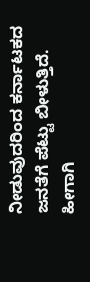ನೀಡುವುದರಿಂದ ಕರ್ನಾಟಕದ ಜನತೆಗೆ ಪೆಟ್ಟು ಬೀಳುತ್ತಿದೆ. ಹೀಗಾಗಿ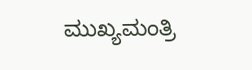ಮುಖ್ಯಮಂತ್ರಿ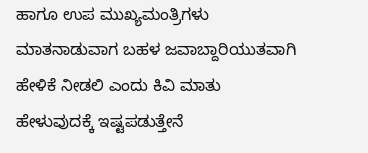ಹಾಗೂ ಉಪ ಮುಖ್ಯಮಂತ್ರಿಗಳು ಮಾತನಾಡುವಾಗ ಬಹಳ ಜವಾಬ್ದಾರಿಯುತವಾಗಿ ಹೇಳಿಕೆ ನೀಡಲಿ ಎಂದು ಕಿವಿ ಮಾತು ಹೇಳುವುದಕ್ಕೆ ಇಷ್ಟಪಡುತ್ತೇನೆ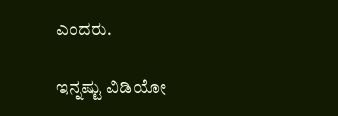ಎಂದರು.

ಇನ್ನಷ್ಟು ವಿಡಿಯೋ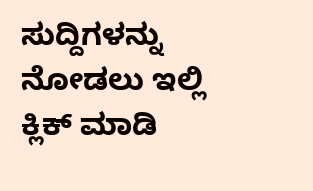ಸುದ್ದಿಗಳನ್ನು ನೋಡಲು ಇಲ್ಲಿ ಕ್ಲಿಕ್ ಮಾಡಿ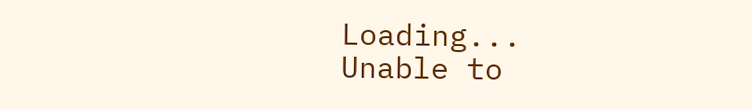Loading...
Unable to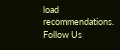load recommendations.
Follow Us